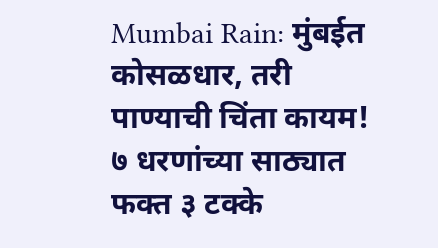Mumbai Rain: मुंबईत कोसळधार, तरी पाण्याची चिंता कायम! ७ धरणांच्या साठ्यात फक्त ३ टक्के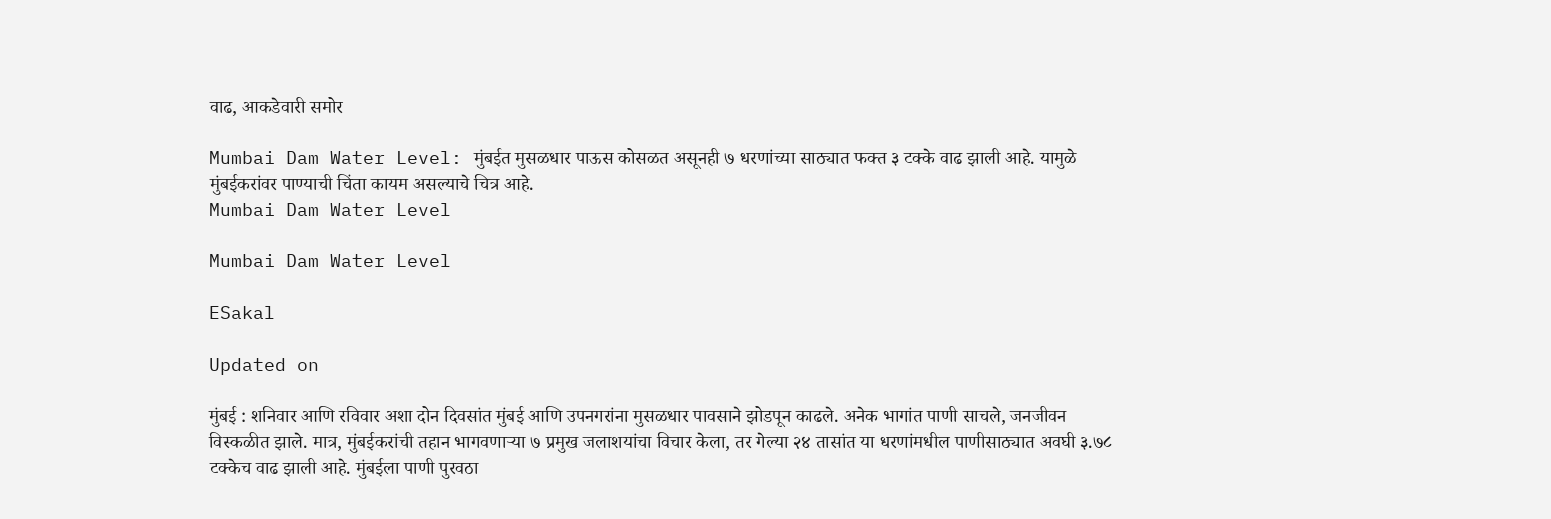वाढ, आकडेवारी समोर

Mumbai Dam Water Level: मुंबईत मुसळधार पाऊस कोसळत असूनही ७ धरणांच्या साठ्यात फक्त ३ टक्के वाढ झाली आहे. यामुळे मुंबईकरांवर पाण्याची चिंता कायम असल्याचे चित्र आहे.
Mumbai Dam Water Level

Mumbai Dam Water Level

ESakal

Updated on

मुंबई : शनिवार आणि रविवार अशा दोन दिवसांत मुंबई आणि उपनगरांना मुसळधार पावसाने झोडपून काढले. अनेक भागांत पाणी साचले, जनजीवन विस्कळीत झाले. मात्र, मुंबईकरांची तहान भागवणाऱ्या ७ प्रमुख जलाशयांचा विचार केला, तर गेल्या २४ तासांत या धरणांमधील पाणीसाठ्यात अवघी ३.७८ टक्केच वाढ झाली आहे. मुंबईला पाणी पुरवठा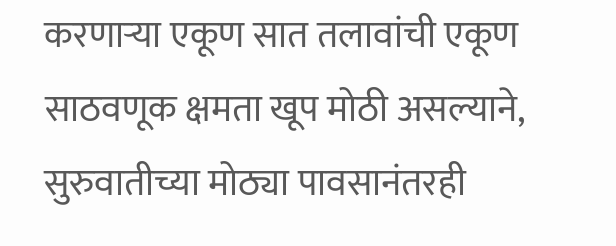करणाऱ्या एकूण सात तलावांची एकूण साठवणूक क्षमता खूप मोठी असल्याने, सुरुवातीच्या मोठ्या पावसानंतरही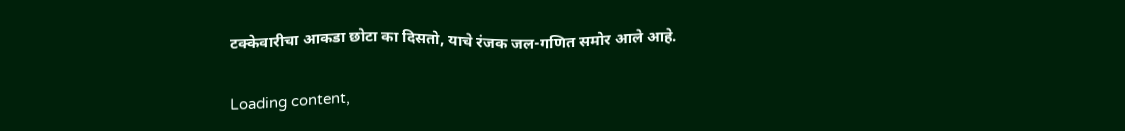टक्केवारीचा आकडा छोटा का दिसतो, याचे रंजक जल-गणित समोर आले आहे.

Loading content,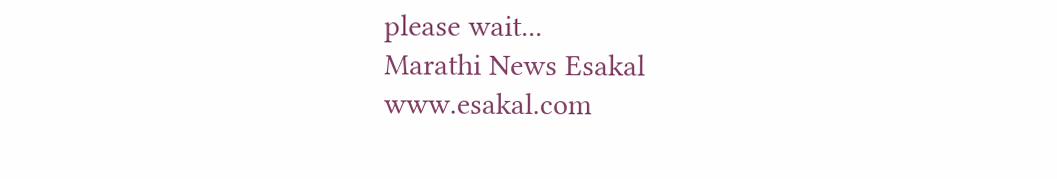please wait...
Marathi News Esakal
www.esakal.com